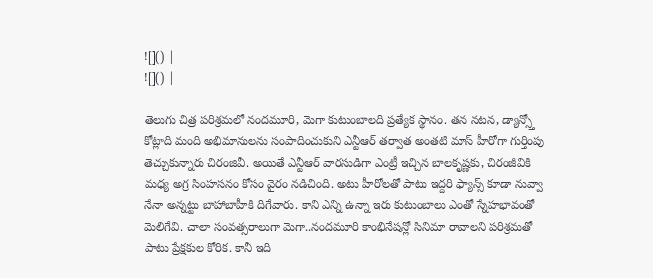![]() |
![]() |

తెలుగు చిత్ర పరిశ్రమలో నందమూరి, మెగా కుటుంబాలది ప్రత్యేక స్థానం. తన నటన, డ్యాన్స్తో కోట్లాది మంది అభిమానులను సంపాదించుకుని ఎన్టీఆర్ తర్వాత అంతటి మాస్ హీరోగా గుర్తింపు తెచ్చుకున్నారు చిరంజివీ. అయితే ఎన్టీఆర్ వారసుడిగా ఎంట్రీ ఇచ్చిన బాలకృష్ణకు, చిరంజీవికి మధ్య అగ్ర సింహసనం కోసం వైరం నడిచింది. అటు హీరోలతో పాటు ఇద్దరి ఫ్యాన్స్ కూడా నువ్వా నేనా అన్నట్టు బాహాబాహీకి దిగేవారు. కాని ఎన్ని ఉన్నా ఇరు కుటుంబాలు ఎంతో స్నేహభావంతో మెలిగేవి. చాలా సంవత్సరాలుగా మెగా..నందమూరి కాంభినేషన్లో సినిమా రావాలని పరిశ్రమతో పాటు ప్రేక్షకుల కోరిక. కానీ ఇది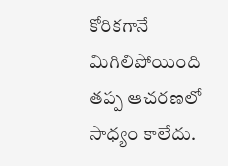కోరికగానే మిగిలిపోయింది తప్ప ఆచరణలో సాధ్యం కాలేదు.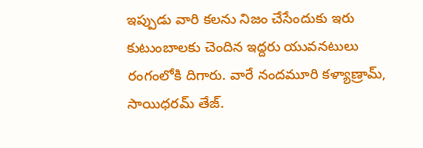ఇప్పుడు వారి కలను నిజం చేసేందుకు ఇరు కుటుంబాలకు చెందిన ఇద్దరు యువనటులు రంగంలోకి దిగారు. వారే నందమూరి కళ్యాణ్రామ్, సాయిధరమ్ తేజ్.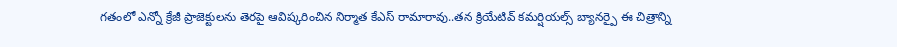గతంలో ఎన్నో క్రేజీ ప్రాజెక్టులను తెరపై ఆవిష్కరించిన నిర్మాత కేఎస్ రామారావు..తన క్రియేటివ్ కమర్షియల్స్ బ్యానర్పై ఈ చిత్రాన్ని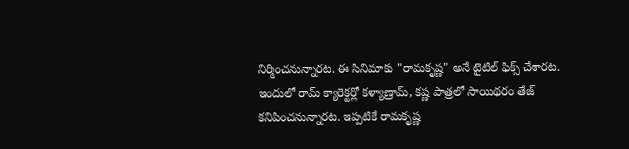నిర్మించనున్నారట. ఈ సినిమాకు "రామకృష్ణ" అనే టైటిల్ ఫిక్స్ చేశారట. ఇందులో రామ్ క్యారెక్టర్లో కళ్యాణ్రామ్, కష్ణ పాత్రలో సాయిథరం తేజ్ కనిపించనున్నారట. ఇప్పటికే రామకృష్ణ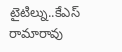టైటిల్ను..కేఎస్ రామారావు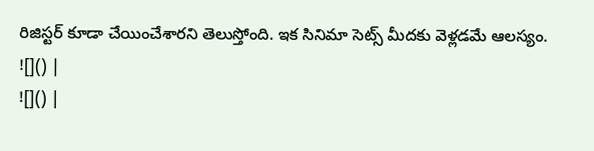రిజిస్టర్ కూడా చేయించేశారని తెలుస్తోంది. ఇక సినిమా సెట్స్ మీదకు వెళ్లడమే ఆలస్యం.
![]() |
![]() |